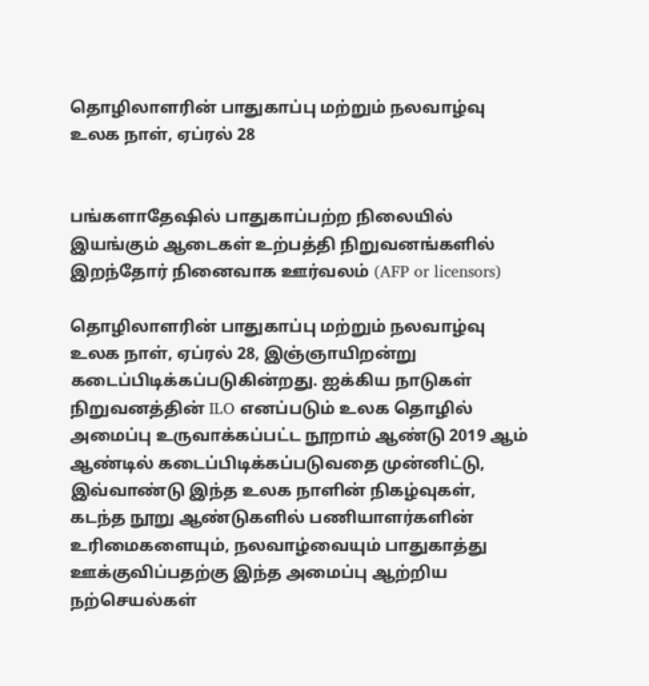தொழிலாளரின் பாதுகாப்பு மற்றும் நலவாழ்வு உலக நாள், ஏப்ரல் 28


பங்களாதேஷில் பாதுகாப்பற்ற நிலையில் இயங்கும் ஆடைகள் உற்பத்தி நிறுவனங்களில் இறந்தோர் நினைவாக ஊர்வலம் (AFP or licensors)

தொழிலாளரின் பாதுகாப்பு மற்றும் நலவாழ்வு உலக நாள், ஏப்ரல் 28, இஞ்ஞாயிறன்று கடைப்பிடிக்கப்படுகின்றது. ஐக்கிய நாடுகள் நிறுவனத்தின் ILO எனப்படும் உலக தொழில் அமைப்பு உருவாக்கப்பட்ட நூறாம் ஆண்டு 2019 ஆம் ஆண்டில் கடைப்பிடிக்கப்படுவதை முன்னிட்டு, இவ்வாண்டு இந்த உலக நாளின் நிகழ்வுகள், கடந்த நூறு ஆண்டுகளில் பணியாளர்களின் உரிமைகளையும், நலவாழ்வையும் பாதுகாத்து ஊக்குவிப்பதற்கு இந்த அமைப்பு ஆற்றிய நற்செயல்கள்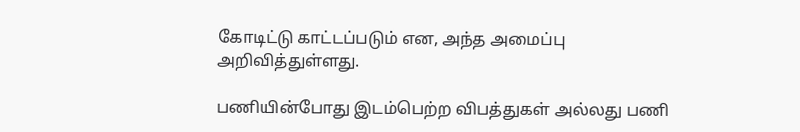கோடிட்டு காட்டப்படும் என, அந்த அமைப்பு அறிவித்துள்ளது.

பணியின்போது இடம்பெற்ற விபத்துகள் அல்லது பணி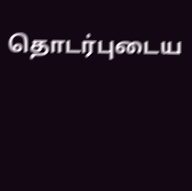தொடர்புடைய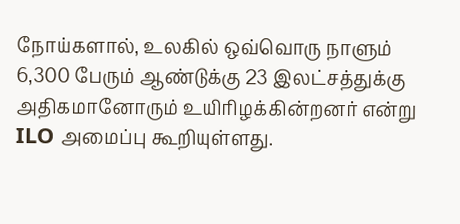நோய்களால், உலகில் ஒவ்வொரு நாளும் 6,300 பேரும் ஆண்டுக்கு 23 இலட்சத்துக்கு அதிகமானோரும் உயிரிழக்கின்றனர் என்று ILO அமைப்பு கூறியுள்ளது.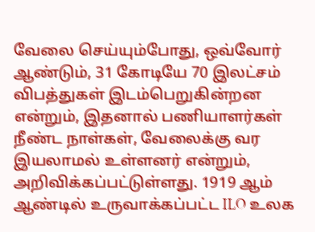வேலை செய்யும்போது, ஒவ்வோர் ஆண்டும், 31 கோடியே 70 இலட்சம் விபத்துகள் இடம்பெறுகின்றன என்றும், இதனால் பணியாளர்கள் நீண்ட நாள்கள், வேலைக்கு வர இயலாமல் உள்ளனர் என்றும், அறிவிக்கப்பட்டுள்ளது. 1919 ஆம் ஆண்டில் உருவாக்கப்பட்ட ILO உலக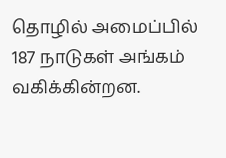தொழில் அமைப்பில் 187 நாடுகள் அங்கம் வகிக்கின்றன.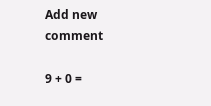Add new comment

9 + 0 =